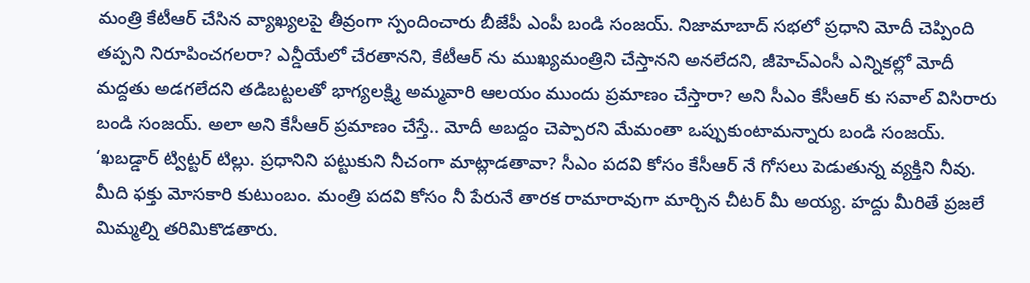మంత్రి కేటీఆర్ చేసిన వ్యాఖ్యలపై తీవ్రంగా స్పందించారు బీజేపీ ఎంపీ బండి సంజయ్. నిజామాబాద్ సభలో ప్రధాని మోదీ చెప్పింది తప్పని నిరూపించగలరా? ఎన్డీయేలో చేరతానని, కేటీఆర్ ను ముఖ్యమంత్రిని చేస్తానని అనలేదని, జీహెచ్ఎంసీ ఎన్నికల్లో మోదీ మద్దతు అడగలేదని తడిబట్టలతో భాగ్యలక్ష్మి అమ్మవారి ఆలయం ముందు ప్రమాణం చేస్తారా? అని సీఎం కేసీఆర్ కు సవాల్ విసిరారు బండి సంజయ్. అలా అని కేసీఆర్ ప్రమాణం చేస్తే.. మోదీ అబద్దం చెప్పారని మేమంతా ఒప్పుకుంటామన్నారు బండి సంజయ్.
‘ఖబడ్డార్ ట్విట్టర్ టిల్లు. ప్రధానిని పట్టుకుని నీచంగా మాట్లాడతావా? సీఎం పదవి కోసం కేసీఆర్ నే గోసలు పెడుతున్న వ్యక్తిని నీవు. మీది ఫక్తు మోసకారి కుటుంబం. మంత్రి పదవి కోసం నీ పేరునే తారక రామారావుగా మార్చిన చీటర్ మీ అయ్య. హద్దు మీరితే ప్రజలే మిమ్మల్ని తరిమికొడతారు.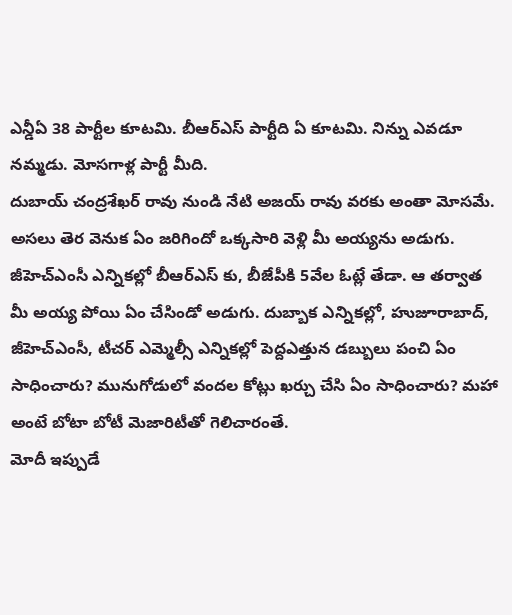ఎన్డీఏ 38 పార్టీల కూటమి. బీఆర్ఎస్ పార్టీది ఏ కూటమి. నిన్ను ఎవడూ నమ్మడు. మోసగాళ్ల పార్టీ మీది.
దుబాయ్ చంద్రశేఖర్ రావు నుండి నేటి అజయ్ రావు వరకు అంతా మోసమే. అసలు తెర వెనుక ఏం జరిగిందో ఒక్కసారి వెళ్లి మీ అయ్యను అడుగు. జీహెచ్ఎంసీ ఎన్నికల్లో బీఆర్ఎస్ కు, బీజేపీకి 5వేల ఓట్లే తేడా. ఆ తర్వాత మీ అయ్య పోయి ఏం చేసిండో అడుగు. దుబ్బాక ఎన్నికల్లో, హుజూరాబాద్, జీహెచ్ఎంసీ, టీచర్ ఎమ్మెల్సీ ఎన్నికల్లో పెద్దఎత్తున డబ్బులు పంచి ఏం సాధించారు? మునుగోడులో వందల కోట్లు ఖర్చు చేసి ఏం సాధించారు? మహా అంటే బోటా బోటీ మెజారిటీతో గెలిచారంతే.
మోదీ ఇప్పుడే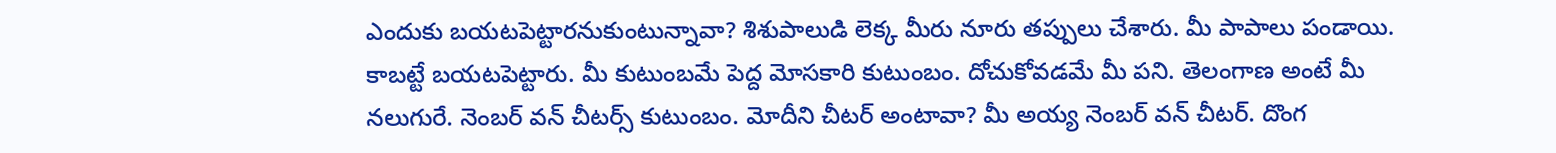ఎందుకు బయటపెట్టారనుకుంటున్నావా? శిశుపాలుడి లెక్క మీరు నూరు తప్పులు చేశారు. మీ పాపాలు పండాయి. కాబట్టే బయటపెట్టారు. మీ కుటుంబమే పెద్ద మోసకారి కుటుంబం. దోచుకోవడమే మీ పని. తెలంగాణ అంటే మీ నలుగురే. నెంబర్ వన్ చీటర్స్ కుటుంబం. మోదీని చీటర్ అంటావా? మీ అయ్య నెంబర్ వన్ చీటర్. దొంగ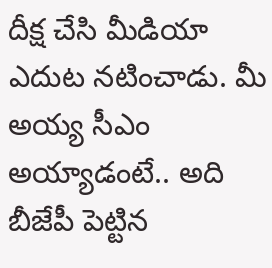దీక్ష చేసి మీడియా ఎదుట నటించాడు. మీ అయ్య సీఎం అయ్యాడంటే.. అది బీజేపీ పెట్టిన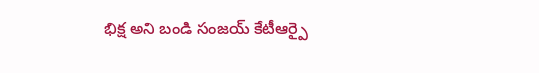భిక్ష అని బండి సంజయ్ కేటీఆర్పై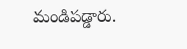మండిపడ్డారు.